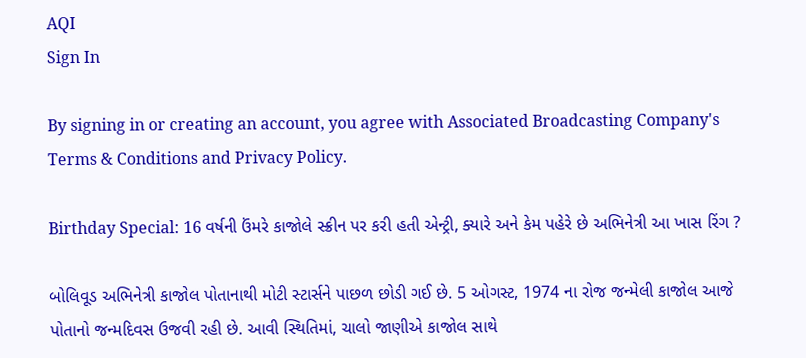AQI
Sign In

By signing in or creating an account, you agree with Associated Broadcasting Company's Terms & Conditions and Privacy Policy.

Birthday Special: 16 વર્ષની ઉંમરે કાજોલે સ્ક્રીન પર કરી હતી એન્ટ્રી, ક્યારે અને કેમ પહેરે છે અભિનેત્રી આ ખાસ રિંગ ?

બોલિવૂડ અભિનેત્રી કાજોલ પોતાનાથી મોટી સ્ટાર્સને પાછળ છોડી ગઈ છે. 5 ઓગસ્ટ, 1974 ના રોજ જન્મેલી કાજોલ આજે પોતાનો જન્મદિવસ ઉજવી રહી છે. આવી સ્થિતિમાં, ચાલો જાણીએ કાજોલ સાથે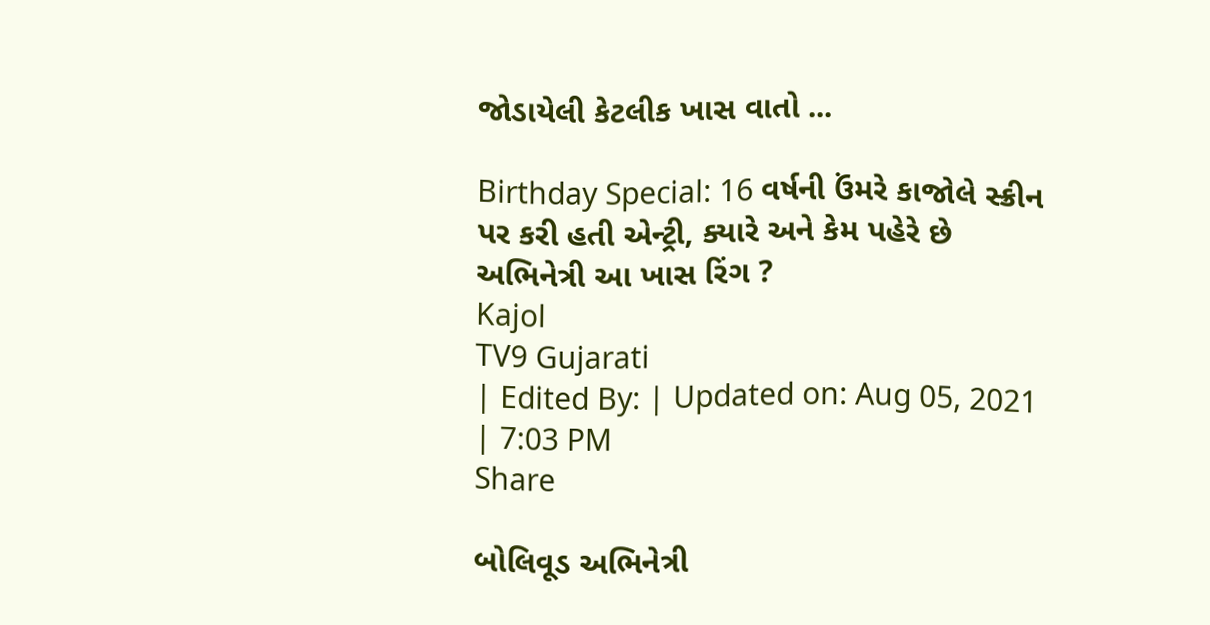જોડાયેલી કેટલીક ખાસ વાતો ...

Birthday Special: 16 વર્ષની ઉંમરે કાજોલે સ્ક્રીન પર કરી હતી એન્ટ્રી, ક્યારે અને કેમ પહેરે છે અભિનેત્રી આ ખાસ રિંગ ?
Kajol
TV9 Gujarati
| Edited By: | Updated on: Aug 05, 2021 | 7:03 PM
Share

બોલિવૂડ અભિનેત્રી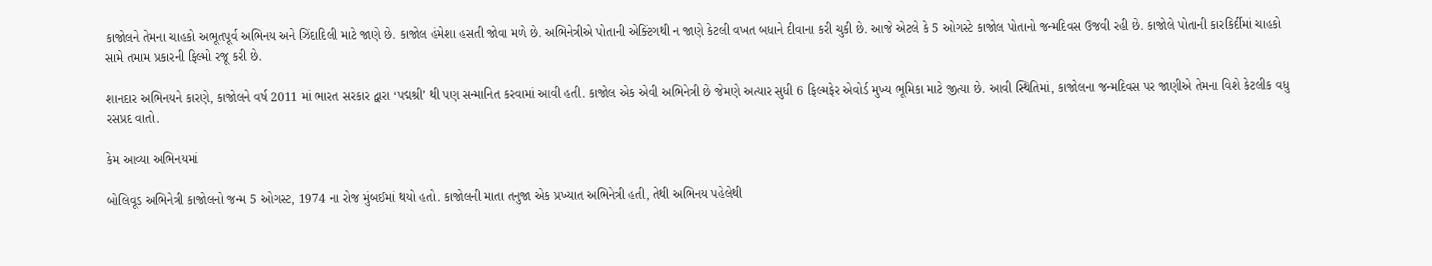કાજોલને તેમના ચાહકો અભૂતપૂર્વ અભિનય અને ઝિંદાદિલી માટે જાણે છે. કાજોલ હંમેશા હસતી જોવા મળે છે. અભિનેત્રીએ પોતાની એક્ટિંગથી ન જાણે કેટલી વખત બધાને દીવાના કરી ચુકી છે. આજે એટલે કે 5 ઓગસ્ટે કાજોલ પોતાનો જન્મદિવસ ઉજવી રહી છે. કાજોલે પોતાની કારકિર્દીમાં ચાહકો સામે તમામ પ્રકારની ફિલ્મો રજૂ કરી છે.

શાનદાર અભિનયને કારણે, કાજોલને વર્ષ 2011 માં ભારત સરકાર દ્વારા ‘પદ્મશ્રી’ થી પણ સન્માનિત કરવામાં આવી હતી. કાજોલ એક એવી અભિનેત્રી છે જેમણે અત્યાર સુધી 6 ફિલ્મફેર એવોર્ડ મુખ્ય ભૂમિકા માટે જીત્યા છે. આવી સ્થિતિમાં, કાજોલના જન્મદિવસ પર જાણીએ તેમના વિશે કેટલીક વધુ રસપ્રદ વાતો.

કેમ આવ્યા અભિનયમાં

બોલિવૂડ અભિનેત્રી કાજોલનો જન્મ 5 ઓગસ્ટ, 1974 ના રોજ મુંબઈમાં થયો હતો. કાજોલની માતા તનુજા એક પ્રખ્યાત અભિનેત્રી હતી, તેથી અભિનય પહેલેથી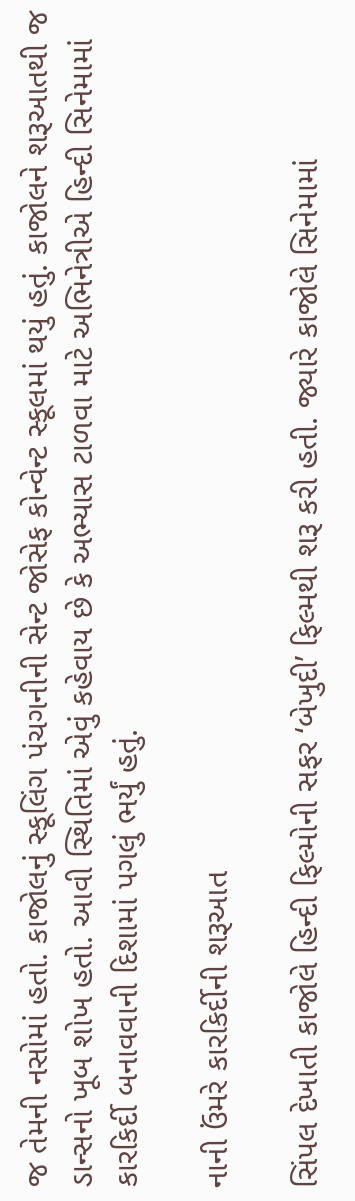જ તેમની નસોમાં હતો. કાજોલનું સ્કૂલિંગ પંચગનીની સેન્ટ જોસેફ કોન્વેન્ટ સ્કૂલમાં થયું હતું. કાજોલને શરૂઆતથી જ ડાન્સનો ખૂબ શોખ હતો. આવી સ્થિતિમાં એવું કહેવાય છે કે અભ્યાસ ટાળવા માટે અભિનેત્રીએ હિન્દી સિનેમામાં કારકિર્દી બનાવવાની દિશામાં પગલું ભર્યું હતું.

નાની ઉંમરે કારકિર્દીની શરૂઆત

સિંપલ દેખાતી કાજોલે હિન્દી ફિલ્મોની સફર ‘બેખુદી’ ફિલ્મથી શરૂ કરી હતી. જ્યારે કાજોલે સિનેમામાં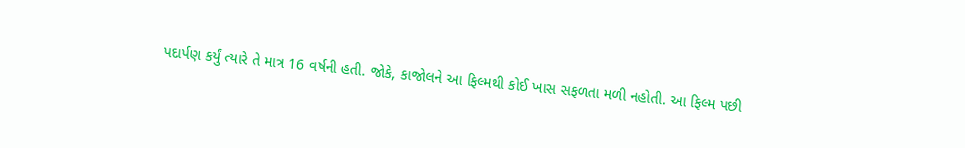પદાર્પણ કર્યું ત્યારે તે માત્ર 16 વર્ષની હતી. જોકે, કાજોલને આ ફિલ્મથી કોઈ ખાસ સફળતા મળી નહોતી. આ ફિલ્મ પછી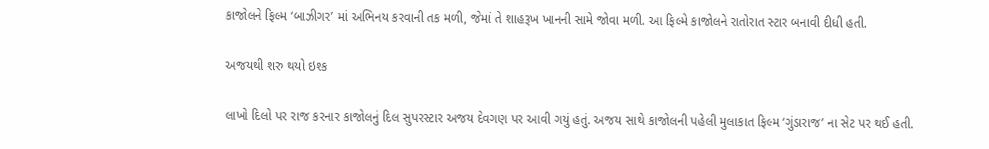કાજોલને ફિલ્મ ‘બાઝીગર’ માં અભિનય કરવાની તક મળી, જેમાં તે શાહરૂખ ખાનની સામે જોવા મળી. આ ફિલ્મે કાજોલને રાતોરાત સ્ટાર બનાવી દીધી હતી.

અજયથી શરુ થયો ઇશ્ક

લાખો દિલો પર રાજ કરનાર કાજોલનું દિલ સુપરસ્ટાર અજય દેવગણ પર આવી ગયું હતું. અજય સાથે કાજોલની પહેલી મુલાકાત ફિલ્મ ‘ગુંડારાજ’ ના સેટ પર થઈ હતી.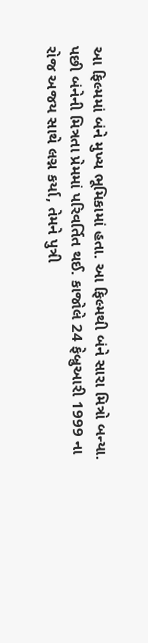આ ફિલ્મમાં બંને મુખ્ય ભૂમિકામાં હતા. આ ફિલ્મથી બંને સારા મિત્રો બન્યા. પછી બંનેની મિત્રતા પ્રેમમાં પરિવર્તિત થઈ. કાજોલે 24 ફેબ્રુઆરી 1999 ના રોજ અજય સાથે લગ્ન કર્યા, તેમને પુત્રી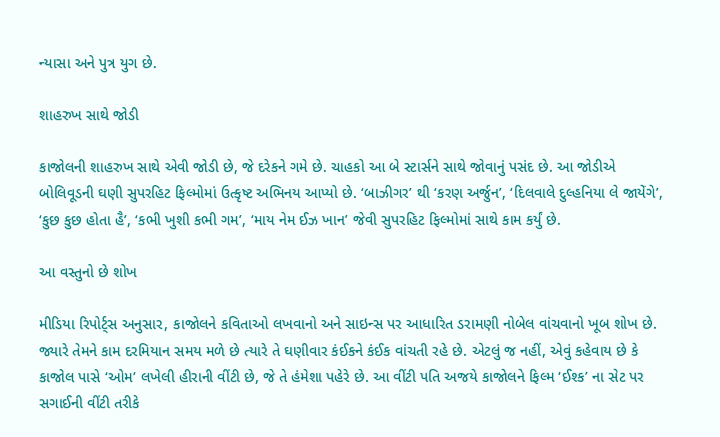ન્યાસા અને પુત્ર યુગ છે.

શાહરુખ સાથે જોડી

કાજોલની શાહરુખ સાથે એવી જોડી છે, જે દરેકને ગમે છે. ચાહકો આ બે સ્ટાર્સને સાથે જોવાનું પસંદ છે. આ જોડીએ બોલિવૂડની ઘણી સુપરહિટ ફિલ્મોમાં ઉત્કૃષ્ટ અભિનય આપ્યો છે. ‘બાઝીગર’ થી ‘કરણ અર્જુન’, ‘દિલવાલે દુલ્હનિયા લે જાયેંગે’, ‘કુછ કુછ હોતા હૈ’, ‘કભી ખુશી કભી ગમ’, ‘માય નેમ ઈઝ ખાન’ જેવી સુપરહિટ ફિલ્મોમાં સાથે કામ કર્યું છે.

આ વસ્તુનો છે શોખ

મીડિયા રિપોર્ટ્સ અનુસાર, કાજોલને કવિતાઓ લખવાનો અને સાઇન્સ પર આધારિત ડરામણી નોબેલ વાંચવાનો ખૂબ શોખ છે. જ્યારે તેમને કામ દરમિયાન સમય મળે છે ત્યારે તે ઘણીવાર કંઈકને કંઈક વાંચતી રહે છે. એટલું જ નહીં, એવું કહેવાય છે કે કાજોલ પાસે ‘ઓમ’ લખેલી હીરાની વીંટી છે, જે તે હંમેશા પહેરે છે. આ વીંટી પતિ અજયે કાજોલને ફિલ્મ ‘ઈશ્ક’ ના સેટ પર સગાઈની વીંટી તરીકે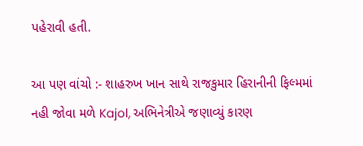પહેરાવી હતી.

આ પણ વાંચો :- શાહરુખ ખાન સાથે રાજકુમાર હિરાનીની ફિલ્મમાં નહી જોવા મળે Kajol, અભિનેત્રીએ જણાવ્યું કારણ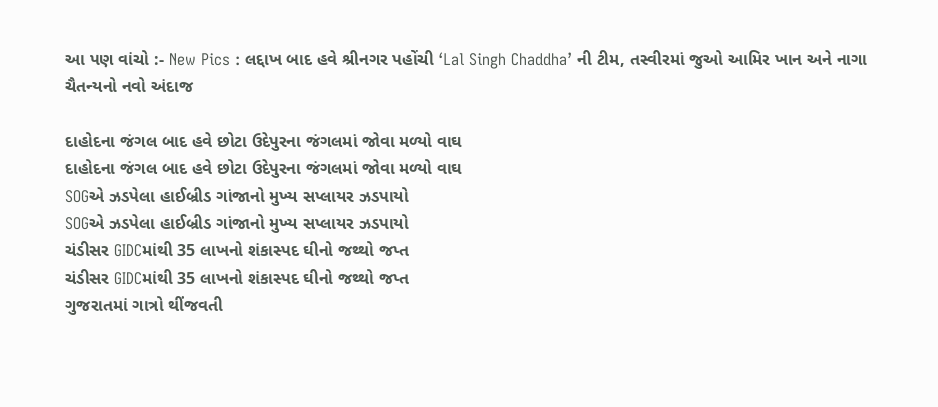આ પણ વાંચો :- New Pics : લદ્દાખ બાદ હવે શ્રીનગર પહોંચી ‘Lal Singh Chaddha’ ની ટીમ, તસ્વીરમાં જુઓ આમિર ખાન અને નાગા ચૈતન્યનો નવો અંદાજ

દાહોદના જંગલ બાદ હવે છોટા ઉદેપુરના જંગલમાં જોવા મળ્યો વાઘ
દાહોદના જંગલ બાદ હવે છોટા ઉદેપુરના જંગલમાં જોવા મળ્યો વાઘ
SOGએ ઝડપેલા હાઈબ્રીડ ગાંજાનો મુખ્ય સપ્લાયર ઝડપાયો
SOGએ ઝડપેલા હાઈબ્રીડ ગાંજાનો મુખ્ય સપ્લાયર ઝડપાયો
ચંડીસર GIDCમાંથી 35 લાખનો શંકાસ્પદ ઘીનો જથ્થો જપ્ત
ચંડીસર GIDCમાંથી 35 લાખનો શંકાસ્પદ ઘીનો જથ્થો જપ્ત
ગુજરાતમાં ગાત્રો થીંજવતી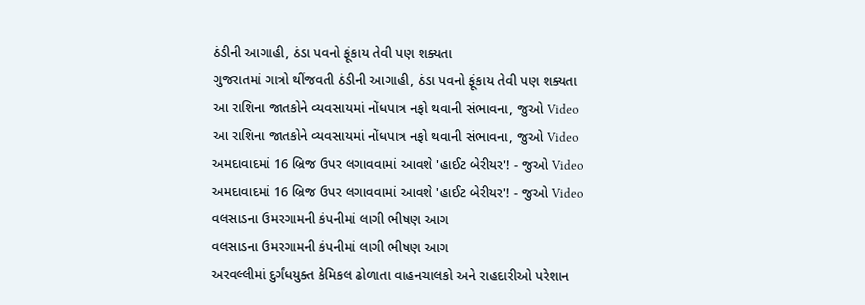ઠંડીની આગાહી, ઠંડા પવનો ફૂંકાય તેવી પણ શક્યતા
ગુજરાતમાં ગાત્રો થીંજવતી ઠંડીની આગાહી, ઠંડા પવનો ફૂંકાય તેવી પણ શક્યતા
આ રાશિના જાતકોને વ્યવસાયમાં નોંધપાત્ર નફો થવાની સંભાવના, જુઓ Video
આ રાશિના જાતકોને વ્યવસાયમાં નોંધપાત્ર નફો થવાની સંભાવના, જુઓ Video
અમદાવાદમાં 16 બ્રિજ ઉપર લગાવવામાં આવશે 'હાઈટ બેરીયર'! - જુઓ Video
અમદાવાદમાં 16 બ્રિજ ઉપર લગાવવામાં આવશે 'હાઈટ બેરીયર'! - જુઓ Video
વલસાડના ઉમરગામની કંપનીમાં લાગી ભીષણ આગ
વલસાડના ઉમરગામની કંપનીમાં લાગી ભીષણ આગ
અરવલ્લીમાં દુર્ગંધયુક્ત કેમિકલ ઢોળાતા વાહનચાલકો અને રાહદારીઓ પરેશાન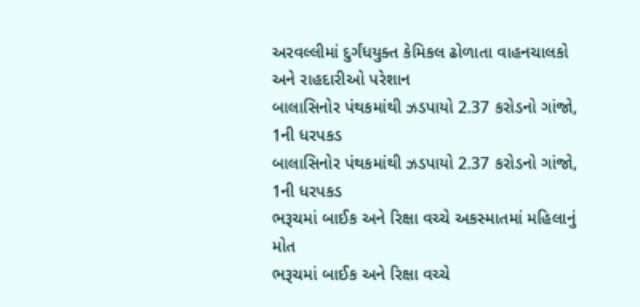અરવલ્લીમાં દુર્ગંધયુક્ત કેમિકલ ઢોળાતા વાહનચાલકો અને રાહદારીઓ પરેશાન
બાલાસિનોર પંથકમાંથી ઝડપાયો 2.37 કરોડનો ગાંજો, 1ની ધરપકડ
બાલાસિનોર પંથકમાંથી ઝડપાયો 2.37 કરોડનો ગાંજો, 1ની ધરપકડ
ભરૂચમાં બાઈક અને રિક્ષા વચ્ચે અકસ્માતમાં મહિલાનું મોત
ભરૂચમાં બાઈક અને રિક્ષા વચ્ચે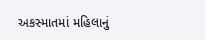અકસ્માતમાં મહિલાનું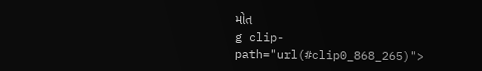મોત
g clip-path="url(#clip0_868_265)">